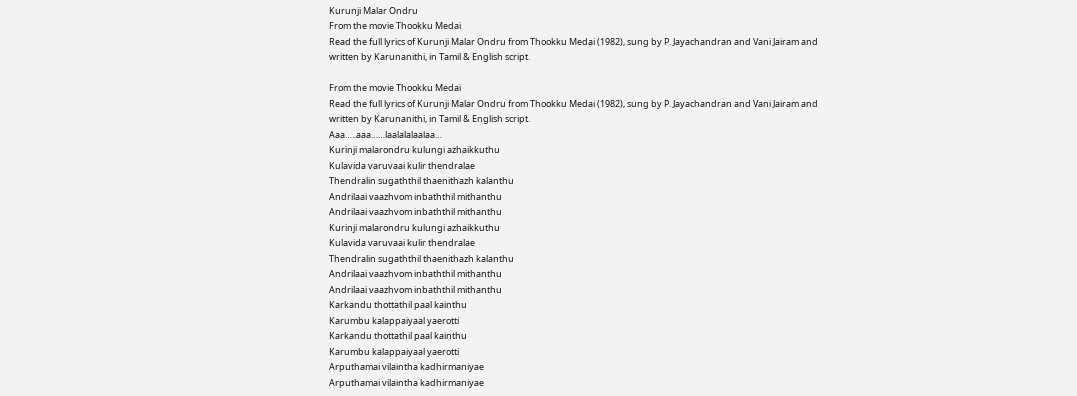Kurunji Malar Ondru
From the movie Thookku Medai
Read the full lyrics of Kurunji Malar Ondru from Thookku Medai (1982), sung by P. Jayachandran and Vani Jairam and written by Karunanithi, in Tamil & English script.

From the movie Thookku Medai
Read the full lyrics of Kurunji Malar Ondru from Thookku Medai (1982), sung by P. Jayachandran and Vani Jairam and written by Karunanithi, in Tamil & English script.
Aaa…..aaa……laalalalaalaa…
Kurinji malarondru kulungi azhaikkuthu
Kulavida varuvaai kulir thendralae
Thendralin sugaththil thaenithazh kalanthu
Andrilaai vaazhvom inbaththil mithanthu
Andrilaai vaazhvom inbaththil mithanthu
Kurinji malarondru kulungi azhaikkuthu
Kulavida varuvaai kulir thendralae
Thendralin sugaththil thaenithazh kalanthu
Andrilaai vaazhvom inbaththil mithanthu
Andrilaai vaazhvom inbaththil mithanthu
Karkandu thottathil paal kainthu
Karumbu kalappaiyaal yaerotti
Karkandu thottathil paal kainthu
Karumbu kalappaiyaal yaerotti
Arputhamai vilaintha kadhirmaniyae
Arputhamai vilaintha kadhirmaniyae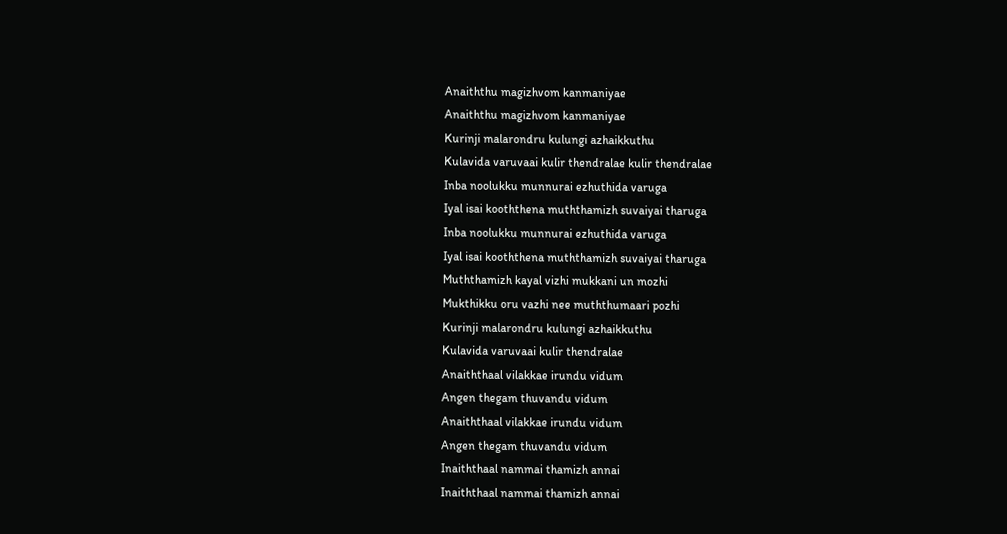Anaiththu magizhvom kanmaniyae
Anaiththu magizhvom kanmaniyae
Kurinji malarondru kulungi azhaikkuthu
Kulavida varuvaai kulir thendralae kulir thendralae
Inba noolukku munnurai ezhuthida varuga
Iyal isai kooththena muththamizh suvaiyai tharuga
Inba noolukku munnurai ezhuthida varuga
Iyal isai kooththena muththamizh suvaiyai tharuga
Muththamizh kayal vizhi mukkani un mozhi
Mukthikku oru vazhi nee muththumaari pozhi
Kurinji malarondru kulungi azhaikkuthu
Kulavida varuvaai kulir thendralae
Anaiththaal vilakkae irundu vidum
Angen thegam thuvandu vidum
Anaiththaal vilakkae irundu vidum
Angen thegam thuvandu vidum
Inaiththaal nammai thamizh annai
Inaiththaal nammai thamizh annai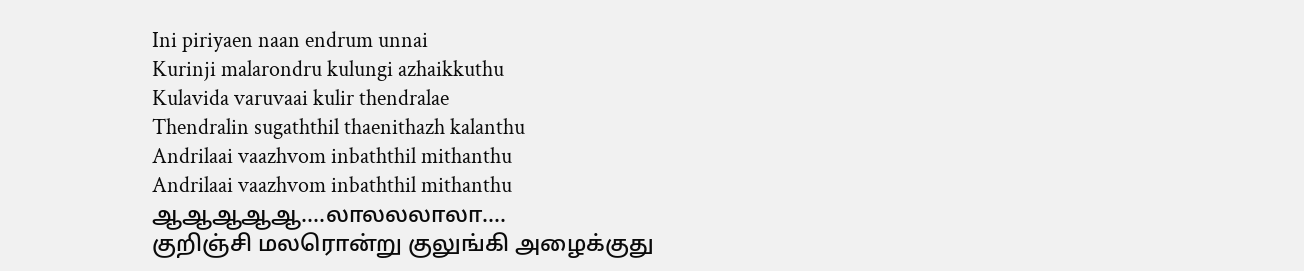Ini piriyaen naan endrum unnai
Kurinji malarondru kulungi azhaikkuthu
Kulavida varuvaai kulir thendralae
Thendralin sugaththil thaenithazh kalanthu
Andrilaai vaazhvom inbaththil mithanthu
Andrilaai vaazhvom inbaththil mithanthu
ஆஆஆஆஆ....லாலலலாலா....
குறிஞ்சி மலரொன்று குலுங்கி அழைக்குது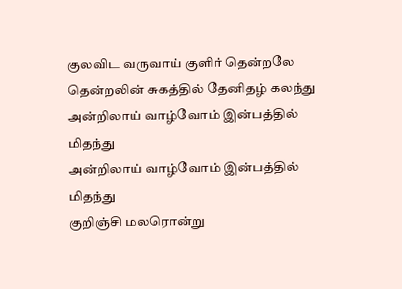குலவிட வருவாய் குளிர் தென்றலே
தென்றலின் சுகத்தில் தேனிதழ் கலந்து
அன்றிலாய் வாழ்வோம் இன்பத்தில் மிதந்து
அன்றிலாய் வாழ்வோம் இன்பத்தில் மிதந்து
குறிஞ்சி மலரொன்று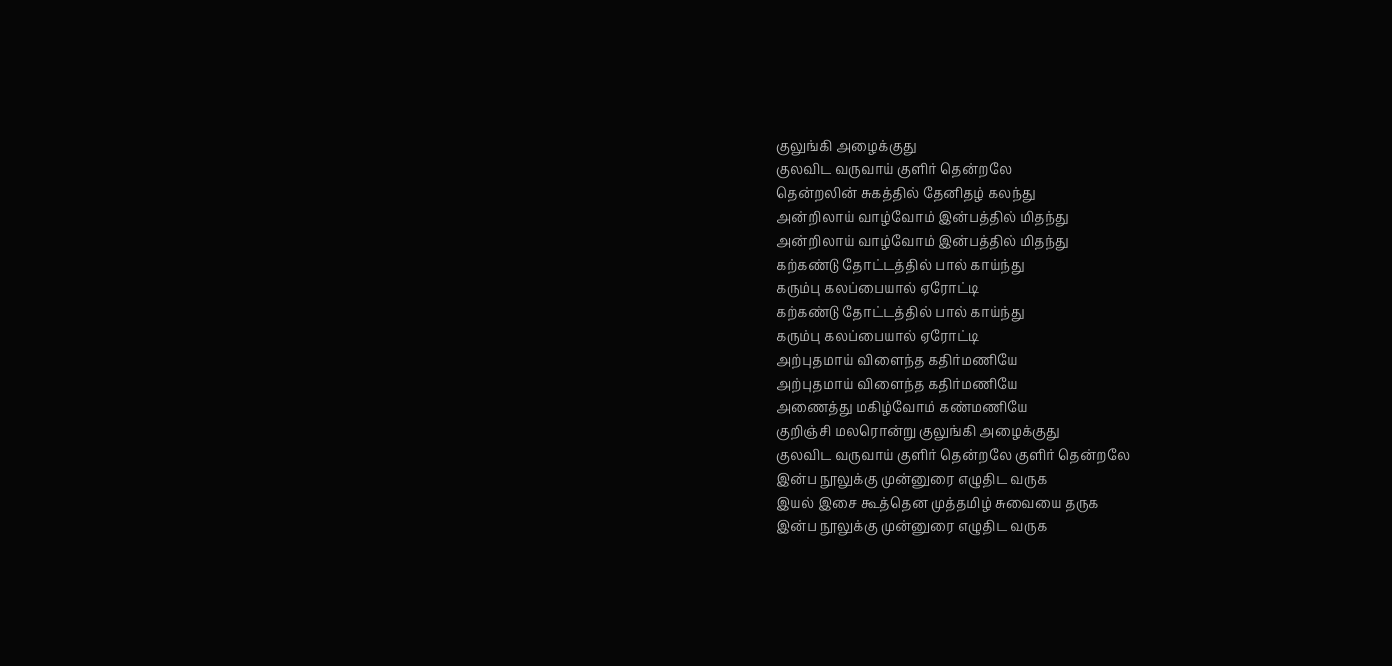குலுங்கி அழைக்குது
குலவிட வருவாய் குளிர் தென்றலே
தென்றலின் சுகத்தில் தேனிதழ் கலந்து
அன்றிலாய் வாழ்வோம் இன்பத்தில் மிதந்து
அன்றிலாய் வாழ்வோம் இன்பத்தில் மிதந்து
கற்கண்டு தோட்டத்தில் பால் காய்ந்து
கரும்பு கலப்பையால் ஏரோட்டி
கற்கண்டு தோட்டத்தில் பால் காய்ந்து
கரும்பு கலப்பையால் ஏரோட்டி
அற்புதமாய் விளைந்த கதிர்மணியே
அற்புதமாய் விளைந்த கதிர்மணியே
அணைத்து மகிழ்வோம் கண்மணியே
குறிஞ்சி மலரொன்று குலுங்கி அழைக்குது
குலவிட வருவாய் குளிர் தென்றலே குளிர் தென்றலே
இன்ப நூலுக்கு முன்னுரை எழுதிட வருக
இயல் இசை கூத்தென முத்தமிழ் சுவையை தருக
இன்ப நூலுக்கு முன்னுரை எழுதிட வருக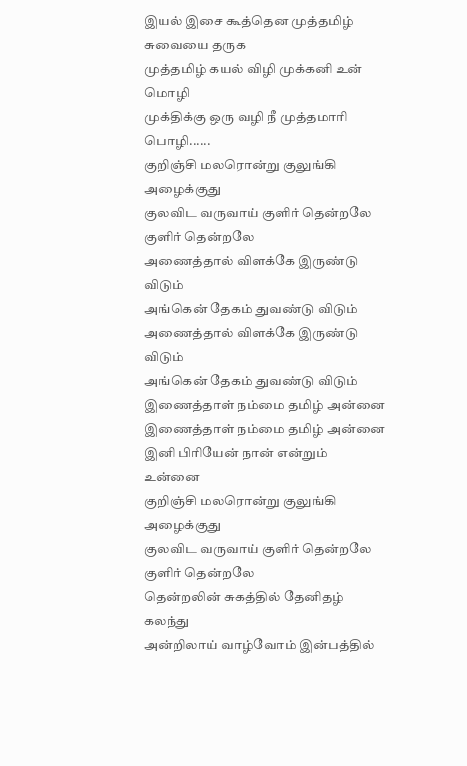இயல் இசை கூத்தென முத்தமிழ் சுவையை தருக
முத்தமிழ் கயல் விழி முக்கனி உன் மொழி
முக்திக்கு ஒரு வழி நீ முத்தமாரி பொழி......
குறிஞ்சி மலரொன்று குலுங்கி அழைக்குது
குலவிட வருவாய் குளிர் தென்றலே குளிர் தென்றலே
அணைத்தால் விளக்கே இருண்டு விடும்
அங்கென் தேகம் துவண்டு விடும்
அணைத்தால் விளக்கே இருண்டு விடும்
அங்கென் தேகம் துவண்டு விடும்
இணைத்தாள் நம்மை தமிழ் அன்னை
இணைத்தாள் நம்மை தமிழ் அன்னை
இனி பிரியேன் நான் என்றும் உன்னை
குறிஞ்சி மலரொன்று குலுங்கி அழைக்குது
குலவிட வருவாய் குளிர் தென்றலே குளிர் தென்றலே
தென்றலின் சுகத்தில் தேனிதழ் கலந்து
அன்றிலாய் வாழ்வோம் இன்பத்தில்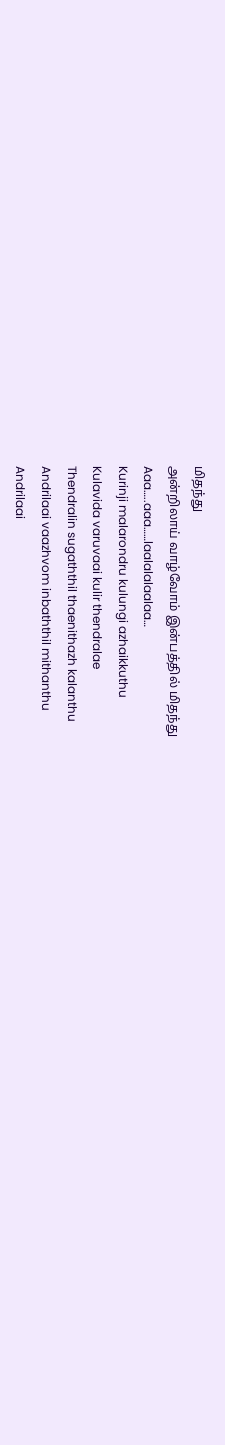மிதந்து
அன்றிலாய் வாழ்வோம் இன்பத்தில் மிதந்து
Aaa…..aaa……laalalalaalaa…
Kurinji malarondru kulungi azhaikkuthu
Kulavida varuvaai kulir thendralae
Thendralin sugaththil thaenithazh kalanthu
Andrilaai vaazhvom inbaththil mithanthu
Andrilaai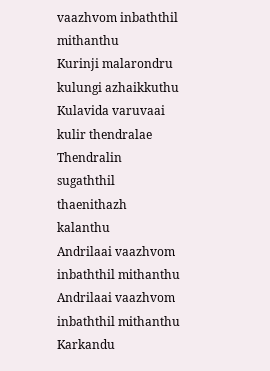vaazhvom inbaththil mithanthu
Kurinji malarondru kulungi azhaikkuthu
Kulavida varuvaai kulir thendralae
Thendralin sugaththil thaenithazh kalanthu
Andrilaai vaazhvom inbaththil mithanthu
Andrilaai vaazhvom inbaththil mithanthu
Karkandu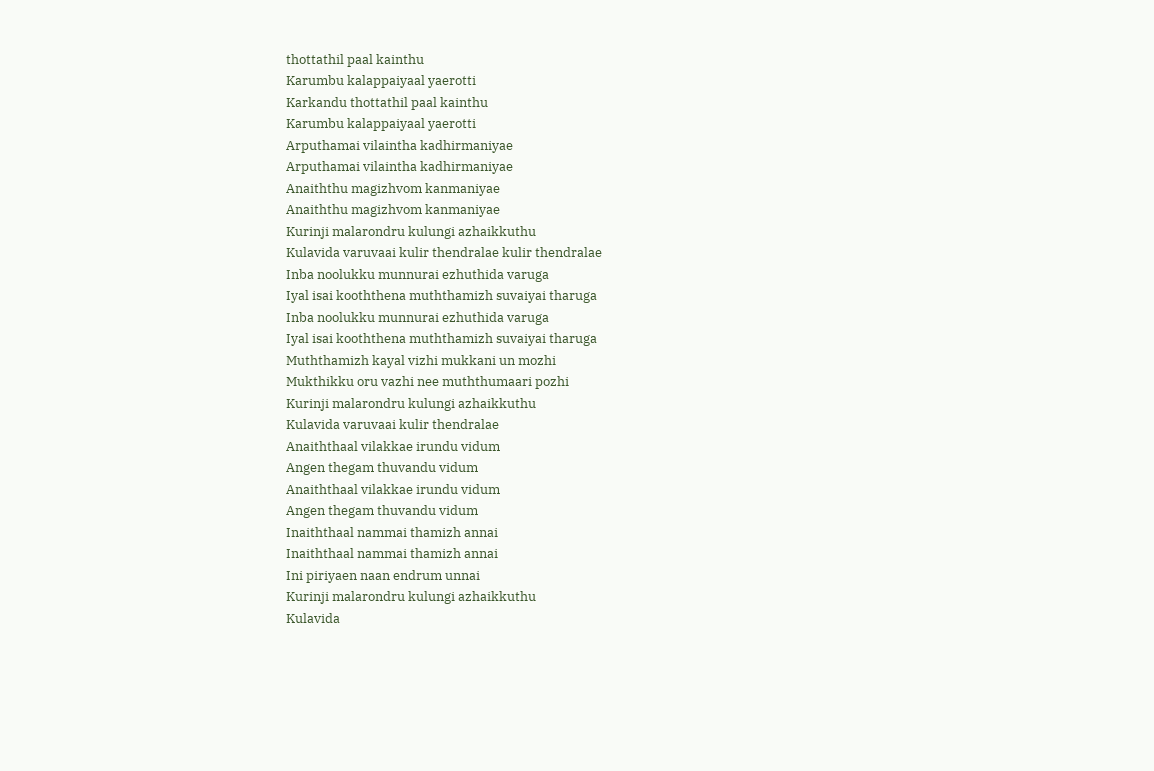thottathil paal kainthu
Karumbu kalappaiyaal yaerotti
Karkandu thottathil paal kainthu
Karumbu kalappaiyaal yaerotti
Arputhamai vilaintha kadhirmaniyae
Arputhamai vilaintha kadhirmaniyae
Anaiththu magizhvom kanmaniyae
Anaiththu magizhvom kanmaniyae
Kurinji malarondru kulungi azhaikkuthu
Kulavida varuvaai kulir thendralae kulir thendralae
Inba noolukku munnurai ezhuthida varuga
Iyal isai kooththena muththamizh suvaiyai tharuga
Inba noolukku munnurai ezhuthida varuga
Iyal isai kooththena muththamizh suvaiyai tharuga
Muththamizh kayal vizhi mukkani un mozhi
Mukthikku oru vazhi nee muththumaari pozhi
Kurinji malarondru kulungi azhaikkuthu
Kulavida varuvaai kulir thendralae
Anaiththaal vilakkae irundu vidum
Angen thegam thuvandu vidum
Anaiththaal vilakkae irundu vidum
Angen thegam thuvandu vidum
Inaiththaal nammai thamizh annai
Inaiththaal nammai thamizh annai
Ini piriyaen naan endrum unnai
Kurinji malarondru kulungi azhaikkuthu
Kulavida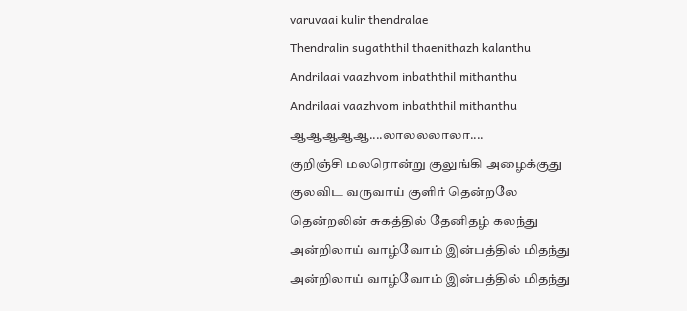varuvaai kulir thendralae
Thendralin sugaththil thaenithazh kalanthu
Andrilaai vaazhvom inbaththil mithanthu
Andrilaai vaazhvom inbaththil mithanthu
ஆஆஆஆஆ....லாலலலாலா....
குறிஞ்சி மலரொன்று குலுங்கி அழைக்குது
குலவிட வருவாய் குளிர் தென்றலே
தென்றலின் சுகத்தில் தேனிதழ் கலந்து
அன்றிலாய் வாழ்வோம் இன்பத்தில் மிதந்து
அன்றிலாய் வாழ்வோம் இன்பத்தில் மிதந்து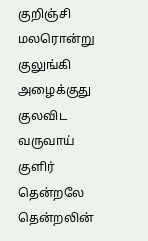குறிஞ்சி மலரொன்று குலுங்கி அழைக்குது
குலவிட வருவாய் குளிர் தென்றலே
தென்றலின்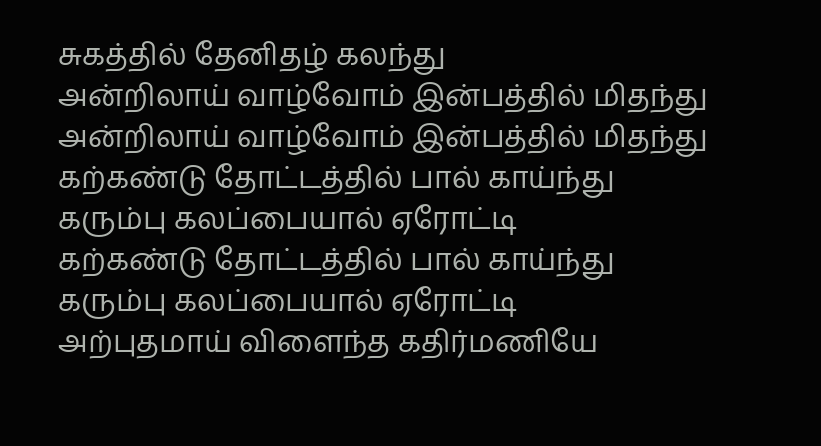சுகத்தில் தேனிதழ் கலந்து
அன்றிலாய் வாழ்வோம் இன்பத்தில் மிதந்து
அன்றிலாய் வாழ்வோம் இன்பத்தில் மிதந்து
கற்கண்டு தோட்டத்தில் பால் காய்ந்து
கரும்பு கலப்பையால் ஏரோட்டி
கற்கண்டு தோட்டத்தில் பால் காய்ந்து
கரும்பு கலப்பையால் ஏரோட்டி
அற்புதமாய் விளைந்த கதிர்மணியே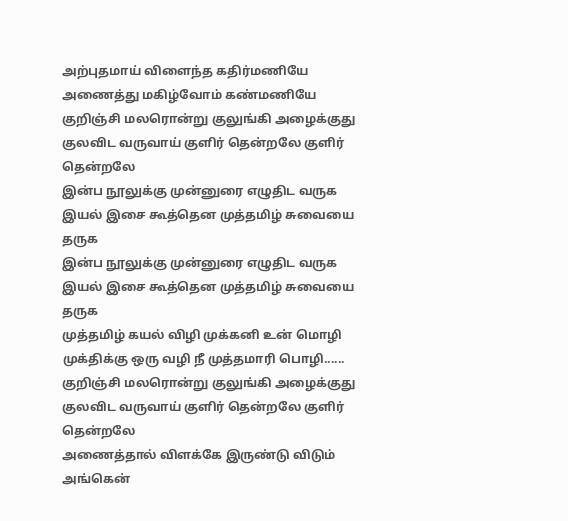அற்புதமாய் விளைந்த கதிர்மணியே
அணைத்து மகிழ்வோம் கண்மணியே
குறிஞ்சி மலரொன்று குலுங்கி அழைக்குது
குலவிட வருவாய் குளிர் தென்றலே குளிர் தென்றலே
இன்ப நூலுக்கு முன்னுரை எழுதிட வருக
இயல் இசை கூத்தென முத்தமிழ் சுவையை தருக
இன்ப நூலுக்கு முன்னுரை எழுதிட வருக
இயல் இசை கூத்தென முத்தமிழ் சுவையை தருக
முத்தமிழ் கயல் விழி முக்கனி உன் மொழி
முக்திக்கு ஒரு வழி நீ முத்தமாரி பொழி......
குறிஞ்சி மலரொன்று குலுங்கி அழைக்குது
குலவிட வருவாய் குளிர் தென்றலே குளிர் தென்றலே
அணைத்தால் விளக்கே இருண்டு விடும்
அங்கென்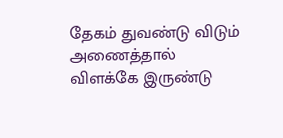தேகம் துவண்டு விடும்
அணைத்தால் விளக்கே இருண்டு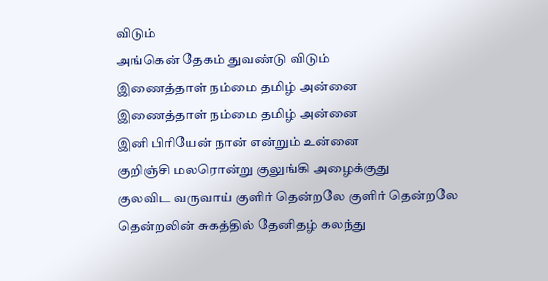விடும்
அங்கென் தேகம் துவண்டு விடும்
இணைத்தாள் நம்மை தமிழ் அன்னை
இணைத்தாள் நம்மை தமிழ் அன்னை
இனி பிரியேன் நான் என்றும் உன்னை
குறிஞ்சி மலரொன்று குலுங்கி அழைக்குது
குலவிட வருவாய் குளிர் தென்றலே குளிர் தென்றலே
தென்றலின் சுகத்தில் தேனிதழ் கலந்து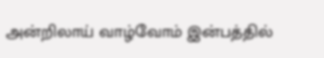அன்றிலாய் வாழ்வோம் இன்பத்தில்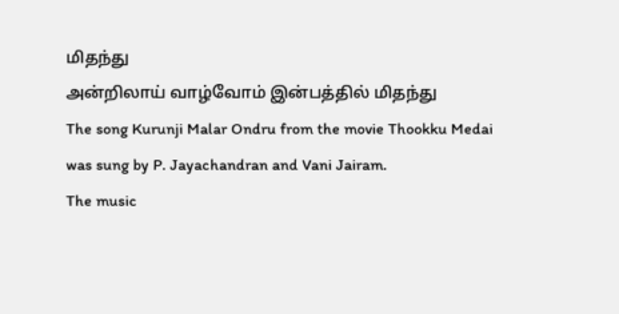மிதந்து
அன்றிலாய் வாழ்வோம் இன்பத்தில் மிதந்து
The song Kurunji Malar Ondru from the movie Thookku Medai was sung by P. Jayachandran and Vani Jairam.
The music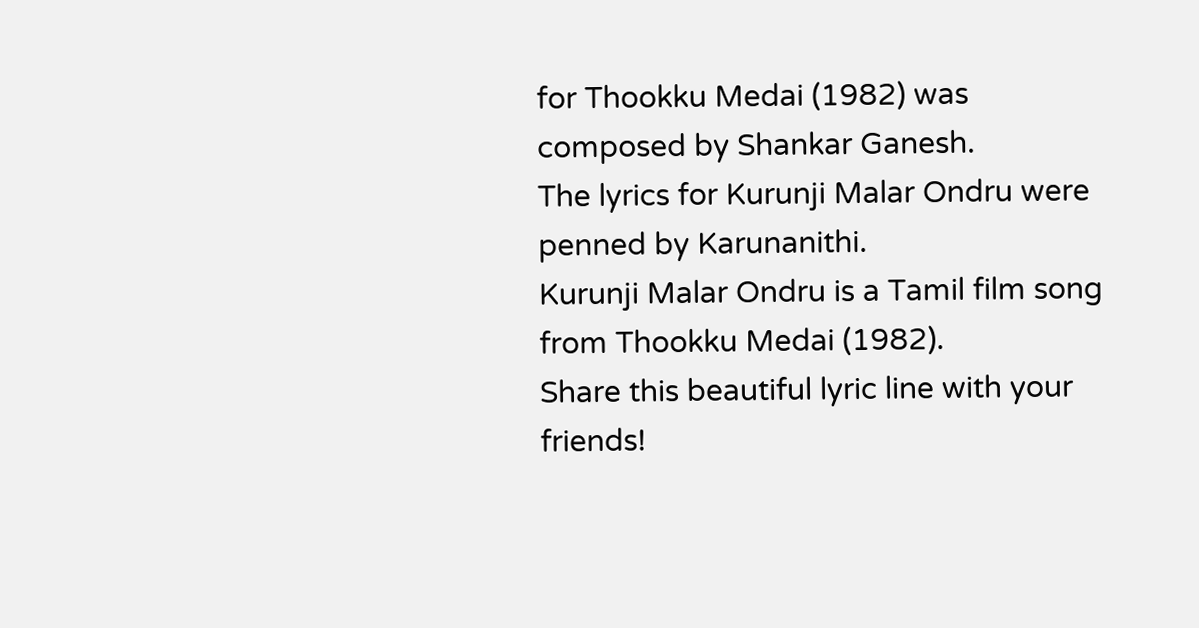for Thookku Medai (1982) was composed by Shankar Ganesh.
The lyrics for Kurunji Malar Ondru were penned by Karunanithi.
Kurunji Malar Ondru is a Tamil film song from Thookku Medai (1982).
Share this beautiful lyric line with your friends!